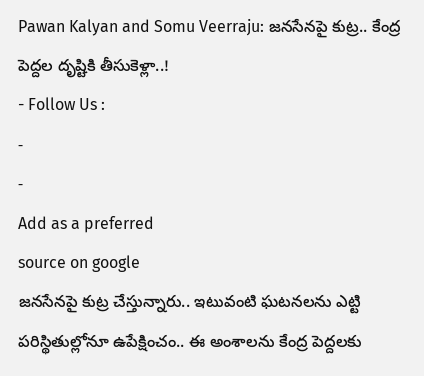Pawan Kalyan and Somu Veerraju: జనసేనపై కుట్ర.. కేంద్ర పెద్దల దృష్టికి తీసుకెళ్లా..!
- Follow Us :
-
-
Add as a preferred
source on google
జనసేనపై కుట్ర చేస్తున్నారు.. ఇటువంటి ఘటనలను ఎట్టి పరిస్థితుల్లోనూ ఉపేక్షించం.. ఈ అంశాలను కేంద్ర పెద్దలకు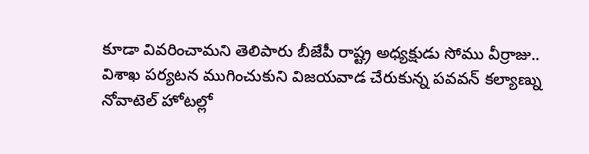కూడా వివరించామని తెలిపారు బీజేపీ రాష్ట్ర అధ్యక్షుడు సోము వీర్రాజు.. విశాఖ పర్యటన ముగించుకుని విజయవాడ చేరుకున్న పవవన్ కల్యాణ్ను నోవాటెల్ హోటల్లో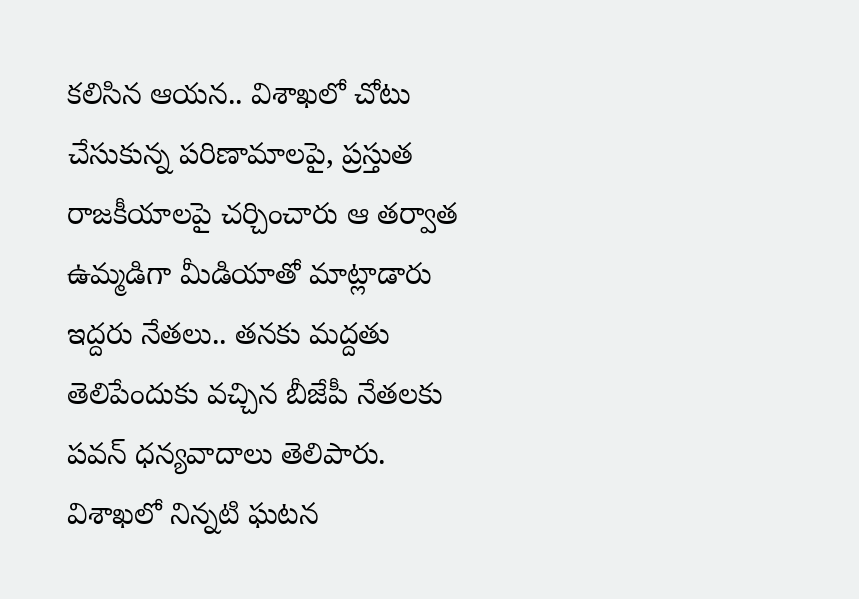కలిసిన ఆయన.. విశాఖలో చోటు చేసుకున్న పరిణామాలపై, ప్రస్తుత రాజకీయాలపై చర్చించారు ఆ తర్వాత ఉమ్మడిగా మీడియాతో మాట్లాడారు ఇద్దరు నేతలు.. తనకు మద్దతు తెలిపేందుకు వచ్చిన బీజేపీ నేతలకు పవన్ ధన్యవాదాలు తెలిపారు. విశాఖలో నిన్నటి ఘటన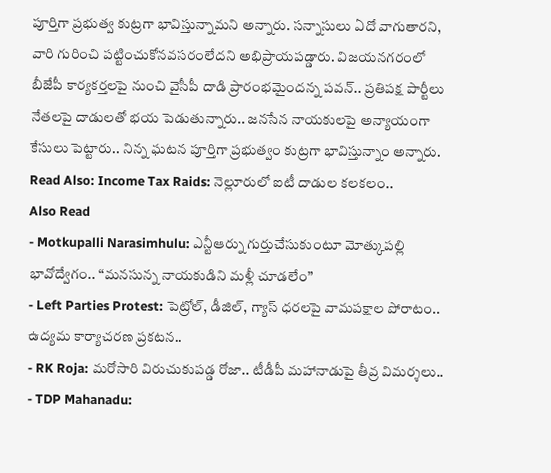పూర్తిగా ప్రభుత్వ కుట్రగా భావిస్తున్నామని అన్నారు. సన్నాసులు ఏదో వాగుతారని, వారి గురించి పట్టించుకోనవసరంలేదని అభిప్రాయపడ్డారు. విజయనగరంలో బీజేపీ కార్యకర్తలపై నుంచి వైసీపీ దాడి ప్రారంభమైందన్న పవన్.. ప్రతిపక్ష పార్టీలు నేతలపై దాడులతో భయ పెడుతున్నారు.. జనసేన నాయకులపై అన్యాయంగా కేసులు పెట్టారు.. నిన్న ఘటన పూర్తిగా ప్రభుత్వం కుట్రగా భావిస్తున్నాం అన్నారు.
Read Also: Income Tax Raids: నెల్లూరులో ఐటీ దాడుల కలకలం..
Also Read
- Motkupalli Narasimhulu: ఎన్టీఆర్ను గుర్తుచేసుకుంటూ మోత్కుపల్లి భావోద్వేగం.. “మనసున్న నాయకుడిని మళ్లీ చూడలేం”
- Left Parties Protest: పెట్రోల్, డీజిల్, గ్యాస్ ధరలపై వామపక్షాల పోరాటం.. ఉద్యమ కార్యాచరణ ప్రకటన..
- RK Roja: మరోసారి విరుచుకుపడ్డ రోజా.. టీడీపీ మహానాడుపై తీవ్ర విమర్శలు..
- TDP Mahanadu: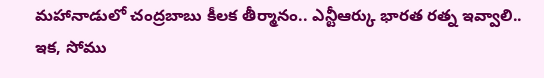మహానాడులో చంద్రబాబు కీలక తీర్మానం.. ఎన్టీఆర్కు భారత రత్న ఇవ్వాలి..
ఇక, సోము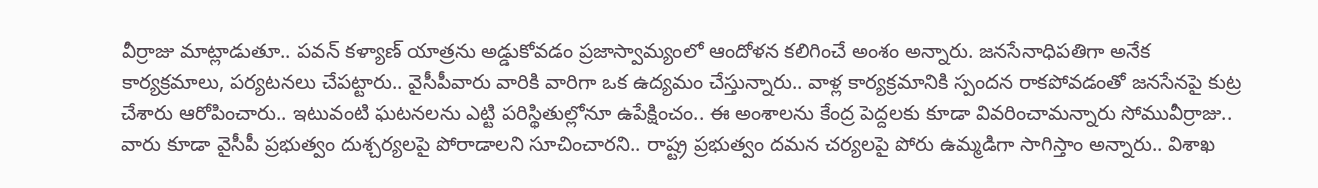వీర్రాజు మాట్లాడుతూ.. పవన్ కళ్యాణ్ యాత్రను అడ్డుకోవడం ప్రజాస్వామ్యంలో ఆందోళన కలిగించే అంశం అన్నారు. జనసేనాధిపతిగా అనేక కార్యక్రమాలు, పర్యటనలు చేపట్టారు.. వైసీపీవారు వారికి వారిగా ఒక ఉద్యమం చేస్తున్నారు.. వాళ్ల కార్యక్రమానికి స్పందన రాకపోవడంతో జనసేనపై కుట్ర చేశారు ఆరోపించారు.. ఇటువంటి ఘటనలను ఎట్టి పరిస్థితుల్లోనూ ఉపేక్షించం.. ఈ అంశాలను కేంద్ర పెద్దలకు కూడా వివరించామన్నారు సోమువీర్రాజు.. వారు కూడా వైసీపీ ప్రభుత్వం దుశ్చర్యలపై పోరాడాలని సూచించారని.. రాష్ట్ర ప్రభుత్వం దమన చర్యలపై పోరు ఉమ్మడిగా సాగిస్తాం అన్నారు.. విశాఖ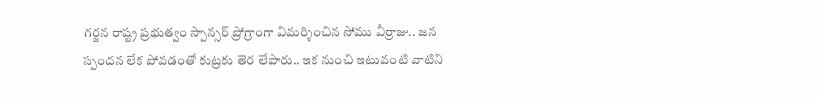గర్జన రాష్ట్ర ప్రభుత్వం స్పాన్సర్ ప్రోగ్రాంగా విమర్శించిన సోము వీర్రాజు.. జన స్పందన లేక పోవడంతో కుట్రకు తెర లేపారు.. ఇక నుంచి ఇటువంటి వాటిని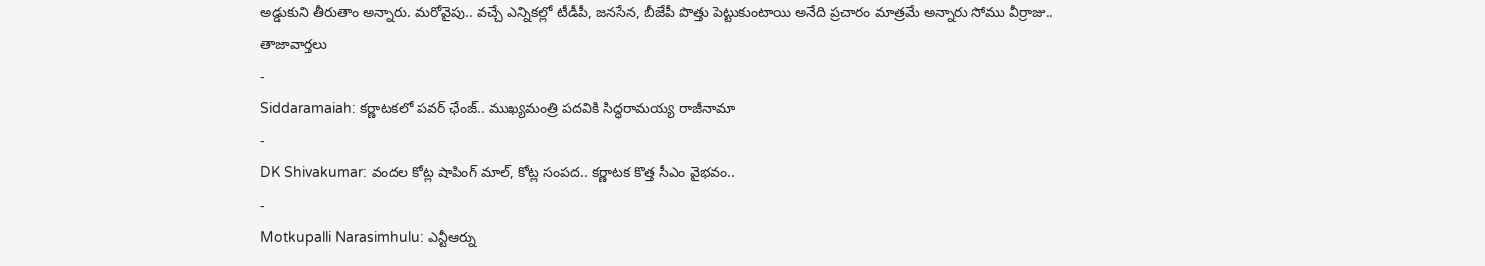అడ్డుకుని తీరుతాం అన్నారు. మరోవైపు.. వచ్చే ఎన్నికల్లో టీడీపీ, జనసేన, బీజేపీ పొత్తు పెట్టుకుంటాయి అనేది ప్రచారం మాత్రమే అన్నారు సోము వీర్రాజు..
తాజావార్తలు
-
Siddaramaiah: కర్ణాటకలో పవర్ ఛేంజ్.. ముఖ్యమంత్రి పదవికి సిద్ధరామయ్య రాజీనామా
-
DK Shivakumar: వందల కోట్ల షాపింగ్ మాల్, కోట్ల సంపద.. కర్ణాటక కొత్త సీఎం వైభవం..
-
Motkupalli Narasimhulu: ఎన్టీఆర్ను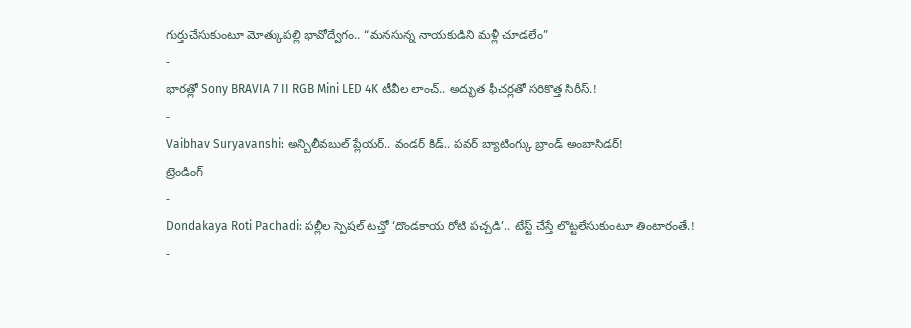గుర్తుచేసుకుంటూ మోత్కుపల్లి భావోద్వేగం.. “మనసున్న నాయకుడిని మళ్లీ చూడలేం”
-
భారత్లో Sony BRAVIA 7 II RGB Mini LED 4K టీవీల లాంచ్.. అద్భుత ఫీచర్లతో సరికొత్త సిరీస్.!
-
Vaibhav Suryavanshi: అన్బిలీవబుల్ ప్లేయర్.. వండర్ కిడ్.. పవర్ బ్యాటింగ్కు బ్రాండ్ అంబాసిడర్!
ట్రెండింగ్
-
Dondakaya Roti Pachadi: పల్లీల స్పెషల్ టచ్తో ‘దొండకాయ రోటి పచ్చడి’.. టేస్ట్ చేస్తే లొట్టలేసుకుంటూ తింటారంతే.!
-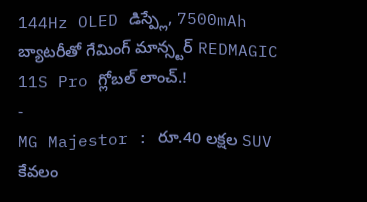144Hz OLED డిస్ప్లే, 7500mAh బ్యాటరీతో గేమింగ్ మాన్స్టర్ REDMAGIC 11S Pro గ్లోబల్ లాంచ్.!
-
MG Majestor : రూ.40 లక్షల SUV కేవలం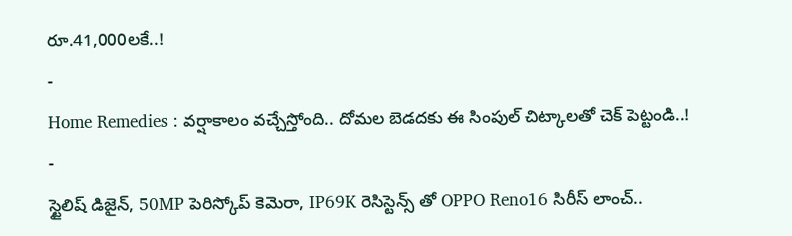రూ.41,000లకే..!
-
Home Remedies : వర్షాకాలం వచ్చేస్తోంది.. దోమల బెడదకు ఈ సింపుల్ చిట్కాలతో చెక్ పెట్టండి..!
-
స్టైలిష్ డిజైన్, 50MP పెరిస్కోప్ కెమెరా, IP69K రెసిస్టెన్స్ తో OPPO Reno16 సిరీస్ లాంచ్..